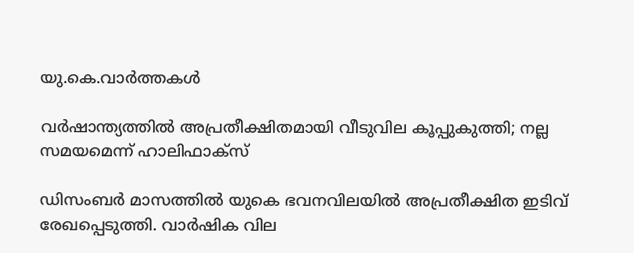യു.കെ.വാര്‍ത്തകള്‍

വര്‍ഷാന്ത്യത്തില്‍ അപ്രതീക്ഷിതമായി വീടുവില കൂപ്പുകുത്തി; നല്ല സമയമെന്ന് ഹാലിഫാക്‌സ്

ഡിസംബര്‍ മാസത്തില്‍ യുകെ ഭവനവിലയില്‍ അപ്രതീക്ഷിത ഇടിവ് രേഖപ്പെടുത്തി. വാര്‍ഷിക വില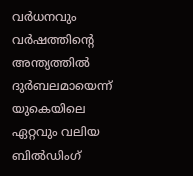വര്‍ധനവും വര്‍ഷത്തിന്റെ അന്ത്യത്തില്‍ ദുര്‍ബലമായെന്ന് യുകെയിലെ ഏറ്റവും വലിയ ബില്‍ഡിംഗ്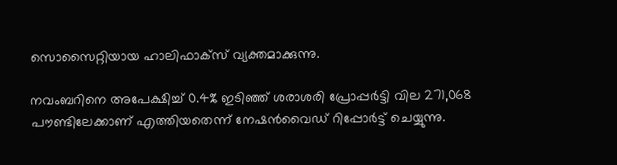സൊസൈറ്റിയായ ഹാലിഫാക്‌സ് വ്യക്തമാക്കുന്നു.

നവംബറിനെ അപേക്ഷിച്ച് 0.4% ഇടിഞ്ഞ് ശരാശരി പ്രോപ്പര്‍ട്ടി വില 271,068 പൗണ്ടിലേക്കാണ് എത്തിയതെന്ന് നേഷന്‍വൈഡ് റിപ്പോര്‍ട്ട് ചെയ്യുന്നു.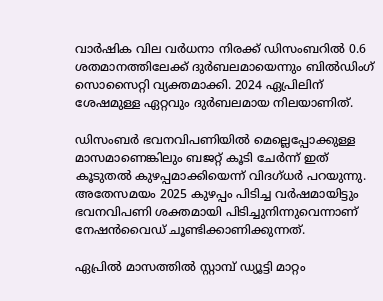വാര്‍ഷിക വില വര്‍ധനാ നിരക്ക് ഡിസംബറില്‍ 0.6 ശതമാനത്തിലേക്ക് ദുര്‍ബലമായെന്നും ബില്‍ഡിംഗ് സൊസൈറ്റി വ്യക്തമാക്കി. 2024 ഏപ്രിലിന് ശേഷമുള്ള ഏറ്റവും ദുര്‍ബലമായ നിലയാണിത്.

ഡിസംബര്‍ ഭവനവിപണിയില്‍ മെല്ലെപ്പോക്കുള്ള മാസമാണെങ്കിലും ബജറ്റ് കൂടി ചേര്‍ന്ന് ഇത് കൂടുതല്‍ കുഴപ്പമാക്കിയെന്ന് വിദഗ്ധര്‍ പറയുന്നു. അതേസമയം 2025 കുഴപ്പം പിടിച്ച വര്‍ഷമായിട്ടും ഭവനവിപണി ശക്തമായി പിടിച്ചുനിന്നുവെന്നാണ് നേഷന്‍വൈഡ് ചൂണ്ടിക്കാണിക്കുന്നത്.

ഏപ്രില്‍ മാസത്തില്‍ സ്റ്റാമ്പ് ഡ്യൂട്ടി മാറ്റം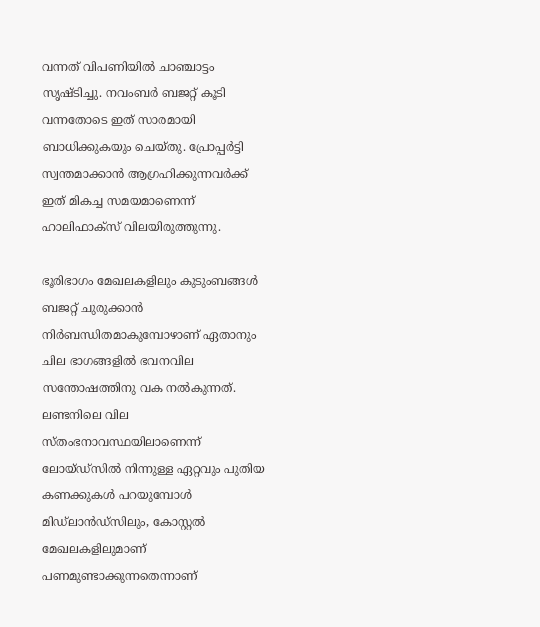വന്നത് വിപണിയില്‍ ചാഞ്ചാട്ടം സൃഷ്ടിച്ചു. നവംബര്‍ ബജറ്റ് കൂടി വന്നതോടെ ഇത് സാരമായി ബാധിക്കുകയും ചെയ്തു. പ്രോപ്പര്‍ട്ടി സ്വന്തമാക്കാന്‍ ആഗ്രഹിക്കുന്നവര്‍ക്ക് ഇത് മികച്ച സമയമാണെന്ന് ഹാലിഫാക്‌സ് വിലയിരുത്തുന്നു.

ഭൂരിഭാഗം മേഖലകളിലും കുടുംബങ്ങള്‍ ബജറ്റ് ചുരുക്കാന്‍ നിര്‍ബന്ധിതമാകുമ്പോഴാണ് ഏതാനും ചില ഭാഗങ്ങളില്‍ ഭവനവില സന്തോഷത്തിനു വക നല്‍കുന്നത്. ലണ്ടനിലെ വില സ്തംഭനാവസ്ഥയിലാണെന്ന് ലോയ്ഡ്‌സില്‍ നിന്നുള്ള ഏറ്റവും പുതിയ കണക്കുകള്‍ പറയുമ്പോള്‍ മിഡ്‌ലാന്‍ഡ്‌സിലും, കോസ്റ്റല്‍ മേഖലകളിലുമാണ് പണമുണ്ടാക്കുന്നതെന്നാണ്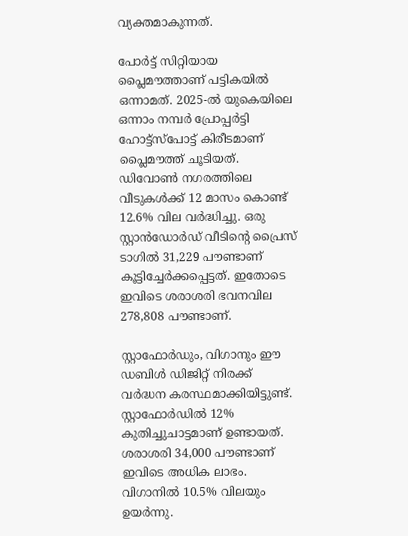വ്യക്തമാകുന്നത്.

പോര്‍ട്ട് സിറ്റിയായ പ്ലൈമൗത്താണ് പട്ടികയില്‍ ഒന്നാമത്. 2025-ല്‍ യുകെയിലെ ഒന്നാം നമ്പര്‍ പ്രോപ്പര്‍ട്ടി ഹോട്ട്‌സ്‌പോട്ട് കിരീടമാണ് പ്ലൈമൗത്ത് ചൂടിയത്. ഡിവോണ്‍ നഗരത്തിലെ വീടുകള്‍ക്ക് 12 മാസം കൊണ്ട് 12.6% വില വര്‍ദ്ധിച്ചു. ഒരു സ്റ്റാന്‍ഡോര്‍ഡ് വീടിന്റെ പ്രൈസ് ടാഗില്‍ 31,229 പൗണ്ടാണ് കൂട്ടിച്ചേര്‍ക്കപ്പെട്ടത്. ഇതോടെ ഇവിടെ ശരാശരി ഭവനവില 278,808 പൗണ്ടാണ്.

സ്റ്റാഫോര്‍ഡും, വിഗാനും ഈ ഡബിള്‍ ഡിജിറ്റ് നിരക്ക് വര്‍ദ്ധന കരസ്ഥമാക്കിയിട്ടുണ്ട്. സ്റ്റാഫോര്‍ഡില്‍ 12% കുതിച്ചുചാട്ടമാണ് ഉണ്ടായത്. ശരാശരി 34,000 പൗണ്ടാണ് ഇവിടെ അധിക ലാഭം. വിഗാനില്‍ 10.5% വിലയും ഉയര്‍ന്നു.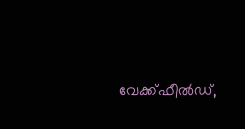വേക്ക്ഫീല്‍ഡ്,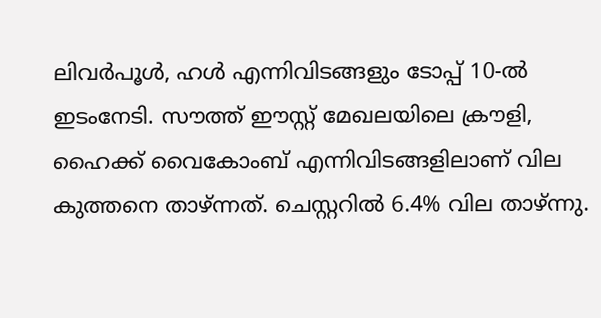ലിവര്‍പൂള്‍, ഹള്‍ എന്നിവിടങ്ങളും ടോപ്പ് 10-ല്‍ ഇടംനേടി. സൗത്ത് ഈസ്റ്റ് മേഖലയിലെ ക്രൗളി, ഹൈക്ക് വൈകോംബ് എന്നിവിടങ്ങളിലാണ് വില കുത്തനെ താഴ്ന്നത്. ചെസ്റ്ററില്‍ 6.4% വില താഴ്ന്നു.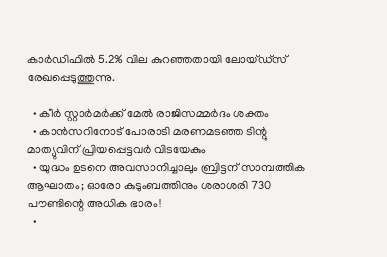കാര്‍ഡിഫില്‍ 5.2% വില കുറഞ്ഞതായി ലോയ്ഡ്‌സ് രേഖപ്പെടുത്തുന്നു.

  • കീര്‍ സ്റ്റാര്‍മര്‍ക്ക് മേല്‍ രാജിസമ്മര്‍ദം ശക്തം
  • കാന്‍സറിനോട് പോരാടി മരണമടഞ്ഞ ടിന്റു മാത്യുവിന് പ്രിയപ്പെട്ടവര്‍ വിടയേകും
  • യുദ്ധം ഉടനെ അവസാനിച്ചാലും ബ്രിട്ടന് സാമ്പത്തിക ആഘാതം; ഓരോ കുടുംബത്തിനും ശരാശരി 730 പൗണ്ടിന്റെ അധിക ഭാരം!
  •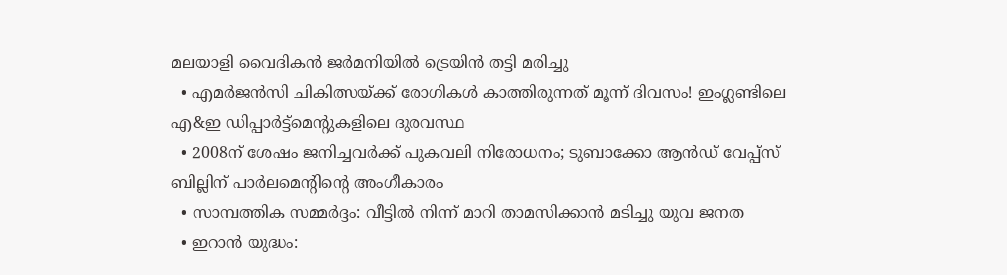മലയാളി വൈദികന്‍ ജര്‍മനിയില്‍ ട്രെയിന്‍ തട്ടി മരിച്ചു
  • എമര്‍ജന്‍സി ചികിത്സയ്ക്ക് രോഗികള്‍ കാത്തിരുന്നത് മൂന്ന് ദിവസം! ഇംഗ്ലണ്ടിലെ എ&ഇ ഡിപ്പാര്‍ട്ട്‌മെന്റുകളിലെ ദുരവസ്ഥ
  • 2008ന് ശേഷം ജനിച്ചവര്‍ക്ക് പുകവലി നിരോധനം; ടുബാക്കോ ആന്‍ഡ് വേപ്പ്‌സ് ബില്ലിന് പാര്‍ലമെന്റിന്റെ അംഗീകാരം
  • സാമ്പത്തിക സമ്മര്‍ദ്ദം: വീട്ടില്‍ നിന്ന് മാറി താമസിക്കാന്‍ മടിച്ചു യുവ ജനത
  • ഇറാന്‍ യുദ്ധം: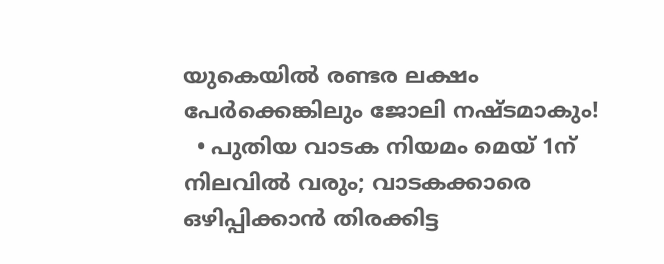യുകെയില്‍ രണ്ടര ലക്ഷം പേര്‍ക്കെങ്കിലും ജോലി നഷ്ടമാകും!
  • പുതിയ വാടക നിയമം മെയ് 1ന് നിലവില്‍ വരും; വാടകക്കാരെ ഒഴിപ്പിക്കാന്‍ തിരക്കിട്ട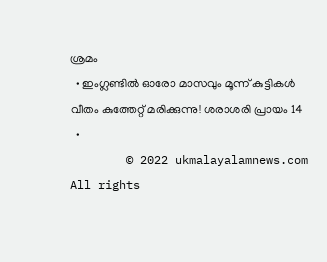ശ്രമം
  • ഇംഗ്ലണ്ടില്‍ ഓരോ മാസവും മൂന്ന് കുട്ടികള്‍ വീതം കുത്തേറ്റ് മരിക്കുന്നു! ശരാശരി പ്രായം 14
  •
        © 2022 ukmalayalamnews.com All rights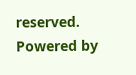reserved. Powered by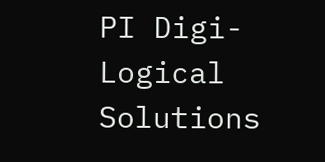PI Digi-Logical Solutions